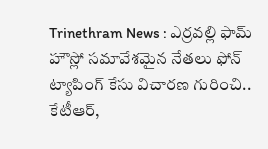Trinethram News : ఎర్రవల్లి ఫామ్ హౌస్లో సమావేశమైన నేతలు ఫోన్ ట్యాపింగ్ కేసు విచారణ గురించి.. కేటీఆర్,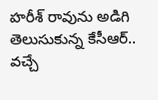హరీశ్ రావును అడిగి తెలుసుకున్న కేసీఆర్..
వచ్చే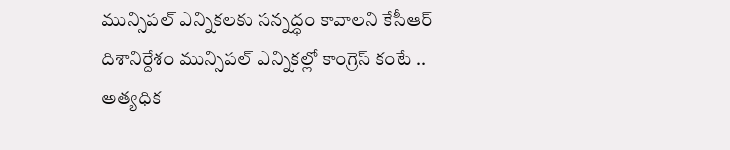మున్సిపల్ ఎన్నికలకు సన్నద్ధం కావాలని కేసీఆర్ దిశానిర్దేశం మున్సిపల్ ఎన్నికల్లో కాంగ్రెస్ కంటే .. అత్యధిక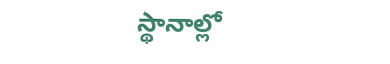స్థానాల్లో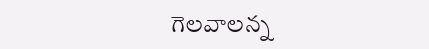గెలవాలన్న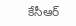కేసీఆర్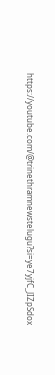https://youtube.com/@trinethramnewstelugu?si=ye7yjfC_JIZpSdox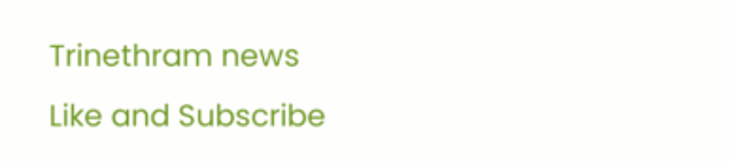Trinethram news
Like and Subscribe